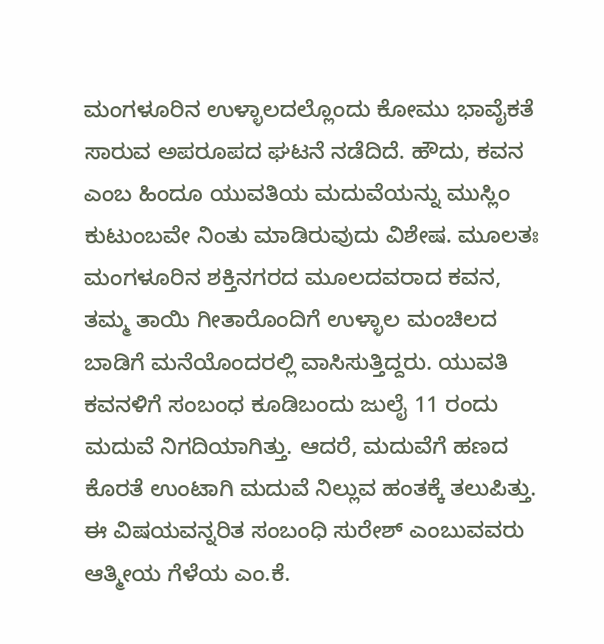ಮಂಗಳೂರಿನ ಉಳ್ಳಾಲದಲ್ಲೊಂದು ಕೋಮು ಭಾವೈಕತೆ ಸಾರುವ ಅಪರೂಪದ ಘಟನೆ ನಡೆದಿದೆ. ಹೌದು, ಕವನ ಎಂಬ ಹಿಂದೂ ಯುವತಿಯ ಮದುವೆಯನ್ನು ಮುಸ್ಲಿಂ ಕುಟುಂಬವೇ ನಿಂತು ಮಾಡಿರುವುದು ವಿಶೇಷ. ಮೂಲತಃ ಮಂಗಳೂರಿನ ಶಕ್ತಿನಗರದ ಮೂಲದವರಾದ ಕವನ, ತಮ್ಮ ತಾಯಿ ಗೀತಾರೊಂದಿಗೆ ಉಳ್ಳಾಲ ಮಂಚಿಲದ ಬಾಡಿಗೆ ಮನೆಯೊಂದರಲ್ಲಿ ವಾಸಿಸುತ್ತಿದ್ದರು. ಯುವತಿ ಕವನಳಿಗೆ ಸಂಬಂಧ ಕೂಡಿಬಂದು ಜುಲೈ 11 ರಂದು ಮದುವೆ ನಿಗದಿಯಾಗಿತ್ತು. ಆದರೆ, ಮದುವೆಗೆ ಹಣದ ಕೊರತೆ ಉಂಟಾಗಿ ಮದುವೆ ನಿಲ್ಲುವ ಹಂತಕ್ಕೆ ತಲುಪಿತ್ತು. ಈ ವಿಷಯವನ್ನರಿತ ಸಂಬಂಧಿ ಸುರೇಶ್ ಎಂಬುವವರು ಆತ್ಮೀಯ ಗೆಳೆಯ ಎಂ.ಕೆ.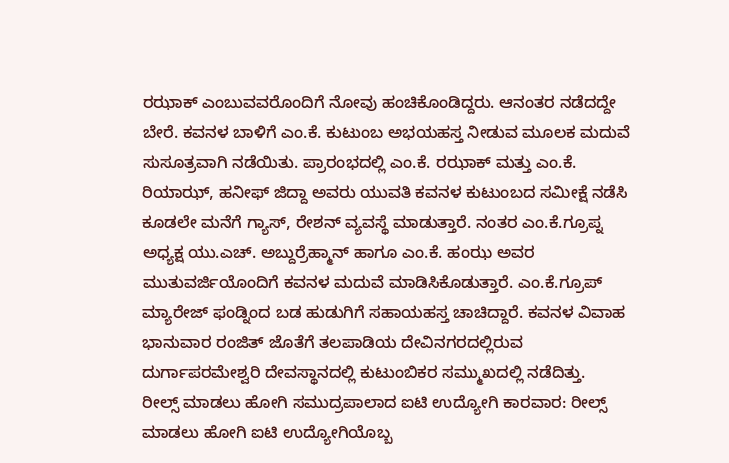ರಝಾಕ್ ಎಂಬುವವರೊಂದಿಗೆ ನೋವು ಹಂಚಿಕೊಂಡಿದ್ದರು. ಆನಂತರ ನಡೆದದ್ದೇ ಬೇರೆ. ಕವನಳ ಬಾಳಿಗೆ ಎಂ.ಕೆ. ಕುಟುಂಬ ಅಭಯಹಸ್ತ ನೀಡುವ ಮೂಲಕ ಮದುವೆ ಸುಸೂತ್ರವಾಗಿ ನಡೆಯಿತು. ಪ್ರಾರಂಭದಲ್ಲಿ ಎಂ.ಕೆ. ರಝಾಕ್ ಮತ್ತು ಎಂ.ಕೆ. ರಿಯಾಝ್, ಹನೀಫ್ ಜಿದ್ದಾ ಅವರು ಯುವತಿ ಕವನಳ ಕುಟುಂಬದ ಸಮೀಕ್ಷೆ ನಡೆಸಿ ಕೂಡಲೇ ಮನೆಗೆ ಗ್ಯಾಸ್, ರೇಶನ್ ವ್ಯವಸ್ಥೆ ಮಾಡುತ್ತಾರೆ. ನಂತರ ಎಂ.ಕೆ.ಗ್ರೂಪ್ನ ಅಧ್ಯಕ್ಷ ಯು.ಎಚ್. ಅಬ್ದುರ್ರೆಹ್ಮಾನ್ ಹಾಗೂ ಎಂ.ಕೆ. ಹಂಝ ಅವರ ಮುತುವರ್ಜಿಯೊಂದಿಗೆ ಕವನಳ ಮದುವೆ ಮಾಡಿಸಿಕೊಡುತ್ತಾರೆ. ಎಂ.ಕೆ.ಗ್ರೂಪ್ ಮ್ಯಾರೇಜ್ ಫಂಡ್ನಿಂದ ಬಡ ಹುಡುಗಿಗೆ ಸಹಾಯಹಸ್ತ ಚಾಚಿದ್ದಾರೆ. ಕವನಳ ವಿವಾಹ ಭಾನುವಾರ ರಂಜಿತ್ ಜೊತೆಗೆ ತಲಪಾಡಿಯ ದೇವಿನಗರದಲ್ಲಿರುವ ದುರ್ಗಾಪರಮೇಶ್ವರಿ ದೇವಸ್ಥಾನದಲ್ಲಿ ಕುಟುಂಬಿಕರ ಸಮ್ಮುಖದಲ್ಲಿ ನಡೆದಿತ್ತು.
ರೀಲ್ಸ್ ಮಾಡಲು ಹೋಗಿ ಸಮುದ್ರಪಾಲಾದ ಐಟಿ ಉದ್ಯೋಗಿ ಕಾರವಾರ: ರೀಲ್ಸ್ ಮಾಡಲು ಹೋಗಿ ಐಟಿ ಉದ್ಯೋಗಿಯೊಬ್ಬ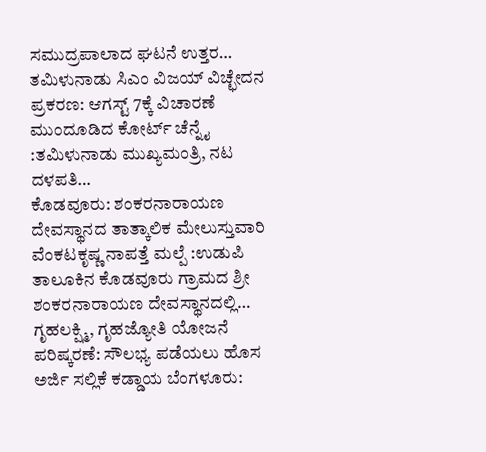ಸಮುದ್ರಪಾಲಾದ ಘಟನೆ ಉತ್ತರ…
ತಮಿಳುನಾಡು ಸಿಎಂ ವಿಜಯ್ ವಿಚ್ಛೇದನ ಪ್ರಕರಣ: ಆಗಸ್ಟ್ 7ಕ್ಕೆ ವಿಚಾರಣೆ ಮುಂದೂಡಿದ ಕೋರ್ಟ್ ಚೆನ್ನೈ :ತಮಿಳುನಾಡು ಮುಖ್ಯಮಂತ್ರಿ, ನಟ ದಳಪತಿ…
ಕೊಡವೂರು: ಶಂಕರನಾರಾಯಣ ದೇವಸ್ಥಾನದ ತಾತ್ಕಾಲಿಕ ಮೇಲುಸ್ತುವಾರಿ ವೆಂಕಟಕೃಷ್ಣ ನಾಪತ್ತೆ ಮಲ್ಪೆ :ಉಡುಪಿ ತಾಲೂಕಿನ ಕೊಡವೂರು ಗ್ರಾಮದ ಶ್ರೀ ಶಂಕರನಾರಾಯಣ ದೇವಸ್ಥಾನದಲ್ಲಿ…
ಗೃಹಲಕ್ಷ್ಮಿ, ಗೃಹಜ್ಯೋತಿ ಯೋಜನೆ ಪರಿಷ್ಕರಣೆ: ಸೌಲಭ್ಯ ಪಡೆಯಲು ಹೊಸ ಅರ್ಜಿ ಸಲ್ಲಿಕೆ ಕಡ್ಡಾಯ ಬೆಂಗಳೂರು: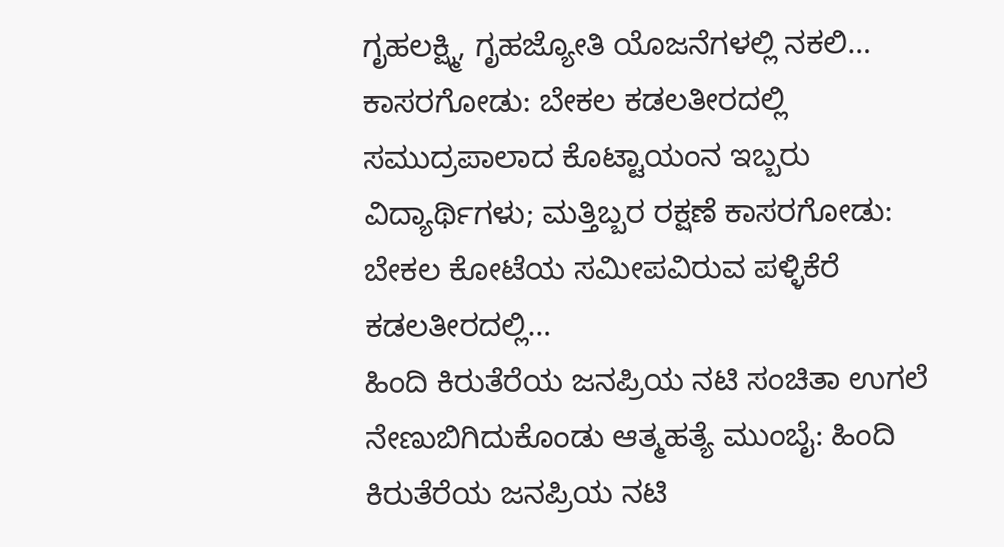ಗೃಹಲಕ್ಷ್ಮಿ, ಗೃಹಜ್ಯೋತಿ ಯೊಜನೆಗಳಲ್ಲಿ ನಕಲಿ…
ಕಾಸರಗೋಡು: ಬೇಕಲ ಕಡಲತೀರದಲ್ಲಿ ಸಮುದ್ರಪಾಲಾದ ಕೊಟ್ಟಾಯಂನ ಇಬ್ಬರು ವಿದ್ಯಾರ್ಥಿಗಳು; ಮತ್ತಿಬ್ಬರ ರಕ್ಷಣೆ ಕಾಸರಗೋಡು: ಬೇಕಲ ಕೋಟೆಯ ಸಮೀಪವಿರುವ ಪಳ್ಳಿಕೆರೆ ಕಡಲತೀರದಲ್ಲಿ…
ಹಿಂದಿ ಕಿರುತೆರೆಯ ಜನಪ್ರಿಯ ನಟಿ ಸಂಚಿತಾ ಉಗಲೆ ನೇಣುಬಿಗಿದುಕೊಂಡು ಆತ್ಮಹತ್ಯೆ ಮುಂಬೈ: ಹಿಂದಿ ಕಿರುತೆರೆಯ ಜನಪ್ರಿಯ ನಟಿ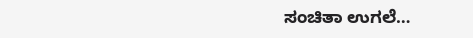ಸಂಚಿತಾ ಉಗಲೆ…